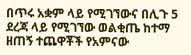በጥሩ አቋም ላይ የሚገኘውና በሊጉ 5 ደረጃ ላይ የሚገኘው ወልቂጤ ከተማ ዘጠኝ ተጨዋቾች የአምናው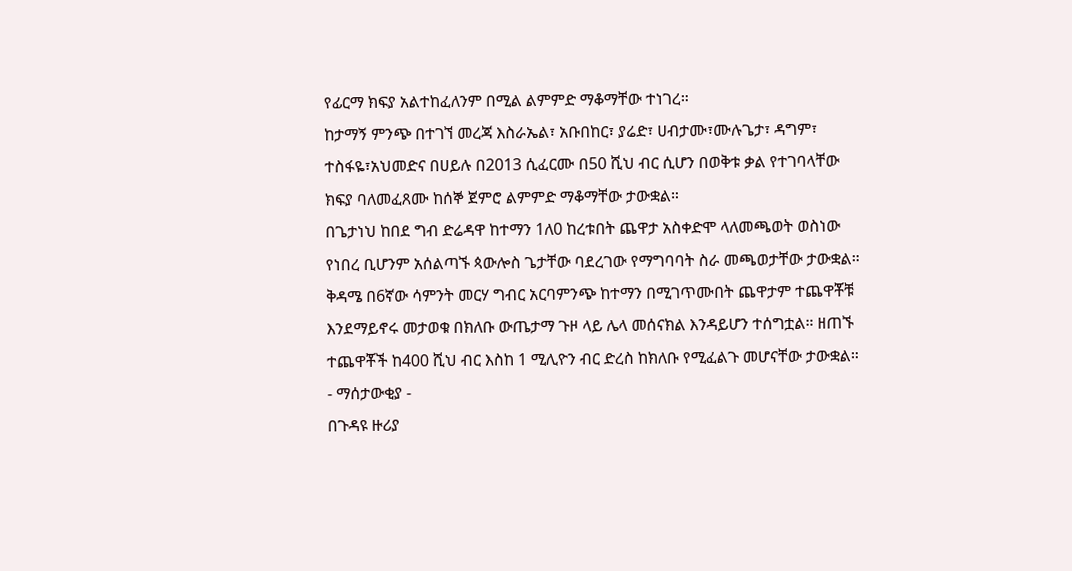የፊርማ ክፍያ አልተከፈለንም በሚል ልምምድ ማቆማቸው ተነገረ።
ከታማኝ ምንጭ በተገኘ መረጃ እስራኤል፣ አቡበከር፣ ያሬድ፣ ሀብታሙ፣ሙሉጌታ፣ ዳግም፣ ተስፋዬ፣አህመድና በሀይሉ በ2013 ሲፈርሙ በ50 ሺህ ብር ሲሆን በወቅቱ ቃል የተገባላቸው ክፍያ ባለመፈጸሙ ከሰኞ ጀምሮ ልምምድ ማቆማቸው ታውቋል።
በጌታነህ ከበደ ግብ ድሬዳዋ ከተማን 1ለ0 ከረቱበት ጨዋታ አስቀድሞ ላለመጫወት ወስነው የነበረ ቢሆንም አሰልጣኙ ጳውሎስ ጌታቸው ባደረገው የማግባባት ስራ መጫወታቸው ታውቋል።
ቅዳሜ በ6ኛው ሳምንት መርሃ ግብር አርባምንጭ ከተማን በሚገጥሙበት ጨዋታም ተጨዋቾቹ እንደማይኖሩ መታወቁ በክለቡ ውጤታማ ጉዞ ላይ ሌላ መሰናክል እንዳይሆን ተሰግቷል። ዘጠኙ ተጨዋቾች ከ400 ሺህ ብር እስከ 1 ሚሊዮን ብር ድረስ ከክለቡ የሚፈልጉ መሆናቸው ታውቋል።
- ማሰታውቂያ -
በጉዳዩ ዙሪያ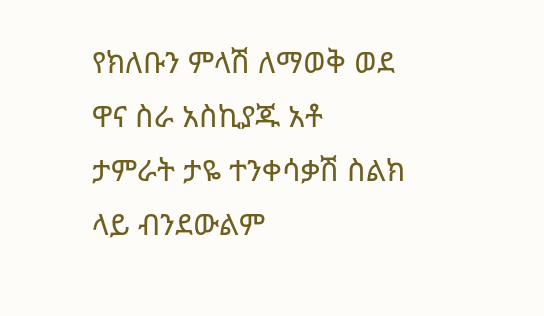የክለቡን ምላሽ ለማወቅ ወደ ዋና ስራ አስኪያጁ አቶ ታምራት ታዬ ተንቀሳቃሽ ስልክ ላይ ብንደውልም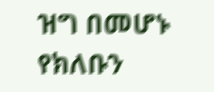ዝግ በመሆኑ የክለቡን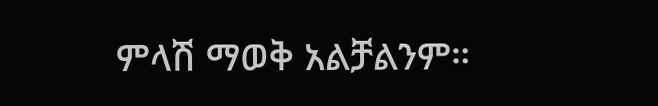ምላሽ ማወቅ አልቻልንም።